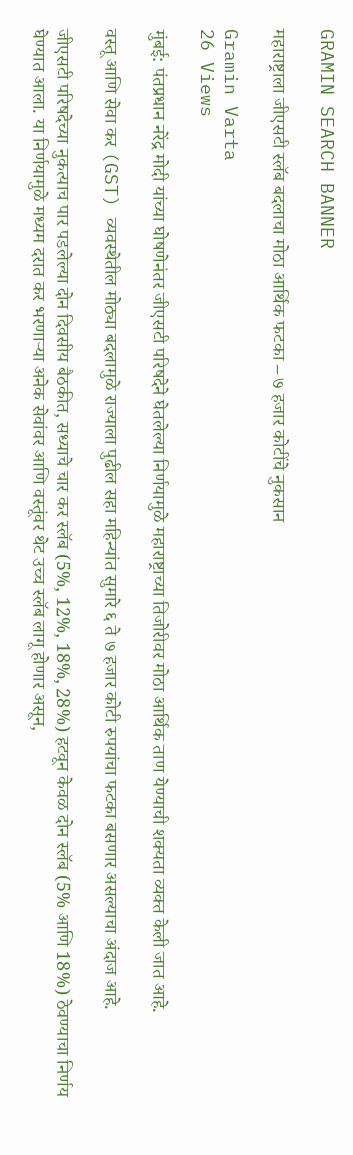GRAMIN SEARCH BANNER

महाराष्ट्राला जीएसटी स्लॅब बदलाचा मोठा आर्थिक फटका – ७ हजार कोटींचे नुकसान

Gramin Varta
26 Views

मुंबई: पंतप्रधान नरेंद्र मोदी यांच्या घोषणेनंतर जीएसटी परिषदेने घेतलेल्या निर्णयामुळे महाराष्ट्राच्या तिजोरीवर मोठा आर्थिक ताण येण्याची शक्यता व्यक्त केली जात आहे.

वस्तू आणि सेवा कर (GST) व्यवस्थेतील मोठ्या बदलामुळे राज्याला पुढील सहा महिन्यांत सुमारे ६ ते ७ हजार कोटी रुपयांचा फटका बसणार असल्याचा अंदाज आहे.

जीएसटी परिषदेच्या नुकत्याच पार पडलेल्या दोन दिवसीय बैठकीत, सध्याचे चार कर स्लॅब (5%, 12%, 18%, 28%) हटवून केवळ दोन स्लॅब (5% आणि 18%) ठेवण्याचा निर्णय घेण्यात आला. या निर्णयामुळे मध्यम दरात कर भरणाऱ्या अनेक सेवांवर आणि वस्तूंवर थेट उच्च स्लॅब लागू होणार असून,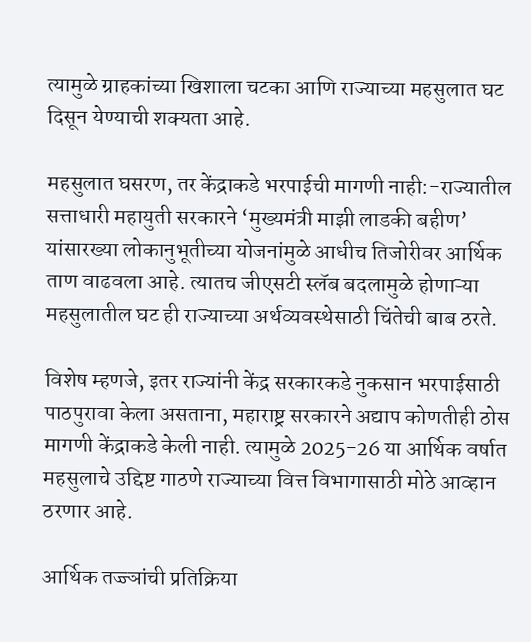त्यामुळे ग्राहकांच्या खिशाला चटका आणि राज्याच्या महसुलात घट दिसून येण्याची शक्यता आहे.

महसुलात घसरण, तर केंद्राकडे भरपाईची मागणी नाही:-राज्यातील सत्ताधारी महायुती सरकारने ‘मुख्यमंत्री माझी लाडकी बहीण’ यांसारख्या लोकानुभूतीच्या योजनांमुळे आधीच तिजोरीवर आर्थिक ताण वाढवला आहे. त्यातच जीएसटी स्लॅब बदलामुळे होणाऱ्या महसुलातील घट ही राज्याच्या अर्थव्यवस्थेसाठी चिंतेची बाब ठरते.

विशेष म्हणजे, इतर राज्यांनी केंद्र सरकारकडे नुकसान भरपाईसाठी पाठपुरावा केला असताना, महाराष्ट्र सरकारने अद्याप कोणतीही ठोस मागणी केंद्राकडे केली नाही. त्यामुळे 2025-26 या आर्थिक वर्षात महसुलाचे उद्दिष्ट गाठणे राज्याच्या वित्त विभागासाठी मोठे आव्हान ठरणार आहे.

आर्थिक तज्ज्ञांची प्रतिक्रिया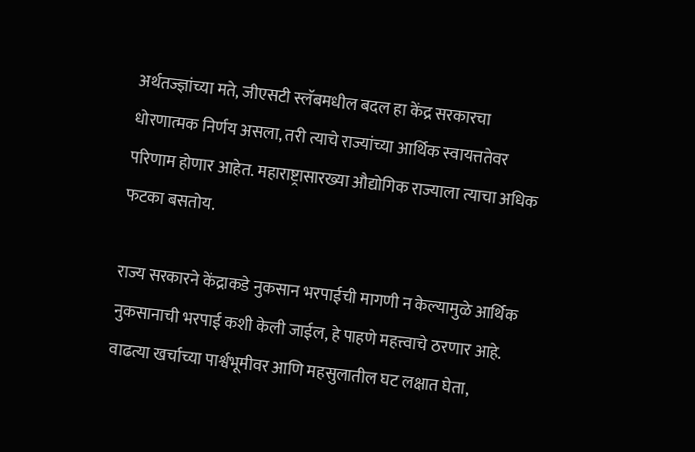अर्थतज्ज्ञांच्या मते, जीएसटी स्लॅबमधील बदल हा केंद्र सरकारचा धोरणात्मक निर्णय असला, तरी त्याचे राज्यांच्या आर्थिक स्वायत्ततेवर परिणाम होणार आहेत. महाराष्ट्रासारख्या औद्योगिक राज्याला त्याचा अधिक फटका बसतोय.

राज्य सरकारने केंद्राकडे नुकसान भरपाईची मागणी न केल्यामुळे आर्थिक नुकसानाची भरपाई कशी केली जाईल, हे पाहणे महत्त्वाचे ठरणार आहे. वाढत्या खर्चाच्या पार्श्वभूमीवर आणि महसुलातील घट लक्षात घेता,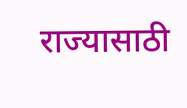राज्यासाठी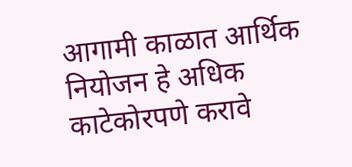आगामी काळात आर्थिक नियोजन हे अधिक काटेकोरपणे करावे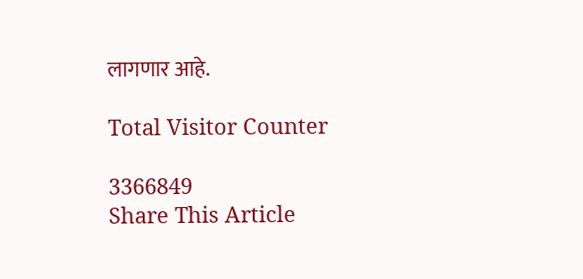लागणार आहे.

Total Visitor Counter

3366849
Share This Article